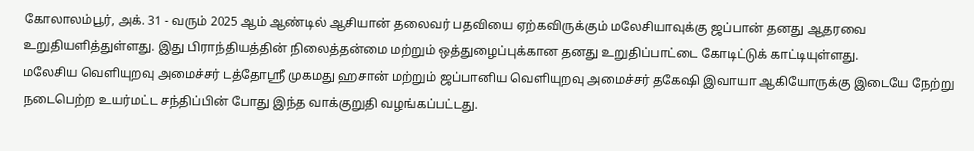கோலாலம்பூர், அக். 31 - வரும் 2025 ஆம் ஆண்டில் ஆசியான் தலைவர் பதவியை ஏற்கவிருக்கும் மலேசியாவுக்கு ஜப்பான் தனது ஆதரவை உறுதியளித்துள்ளது. இது பிராந்தியத்தின் நிலைத்தன்மை மற்றும் ஒத்துழைப்புக்கான தனது உறுதிப்பாட்டை கோடிட்டுக் காட்டியுள்ளது.
மலேசிய வெளியுறவு அமைச்சர் டத்தோஸ்ரீ முகமது ஹசான் மற்றும் ஜப்பானிய வெளியுறவு அமைச்சர் தகேஷி இவாயா ஆகியோருக்கு இடையே நேற்று நடைபெற்ற உயர்மட்ட சந்திப்பின் போது இந்த வாக்குறுதி வழங்கப்பட்டது.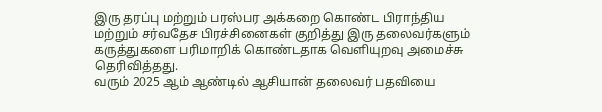இரு தரப்பு மற்றும் பரஸ்பர அக்கறை கொண்ட பிராந்திய மற்றும் சர்வதேச பிரச்சினைகள் குறித்து இரு தலைவர்களும் கருத்துகளை பரிமாறிக் கொண்டதாக வெளியுறவு அமைச்சு தெரிவித்தது.
வரும் 2025 ஆம் ஆண்டில் ஆசியான் தலைவர் பதவியை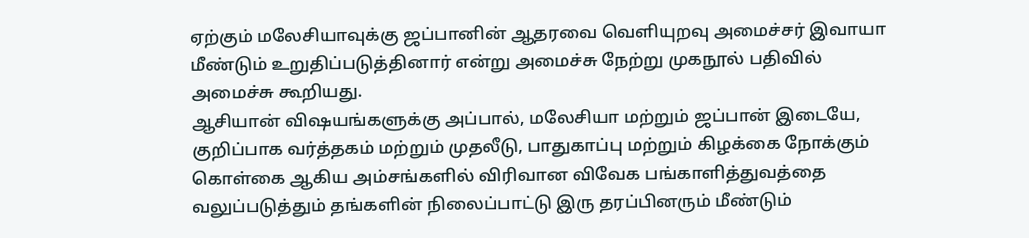ஏற்கும் மலேசியாவுக்கு ஜப்பானின் ஆதரவை வெளியுறவு அமைச்சர் இவாயா மீண்டும் உறுதிப்படுத்தினார் என்று அமைச்சு நேற்று முகநூல் பதிவில் அமைச்சு கூறியது.
ஆசியான் விஷயங்களுக்கு அப்பால், மலேசியா மற்றும் ஜப்பான் இடையே, குறிப்பாக வர்த்தகம் மற்றும் முதலீடு, பாதுகாப்பு மற்றும் கிழக்கை நோக்கும் கொள்கை ஆகிய அம்சங்களில் விரிவான விவேக பங்காளித்துவத்தை வலுப்படுத்தும் தங்களின் நிலைப்பாட்டு இரு தரப்பினரும் மீண்டும்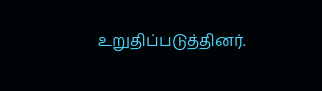உறுதிப்படுத்தினர்.